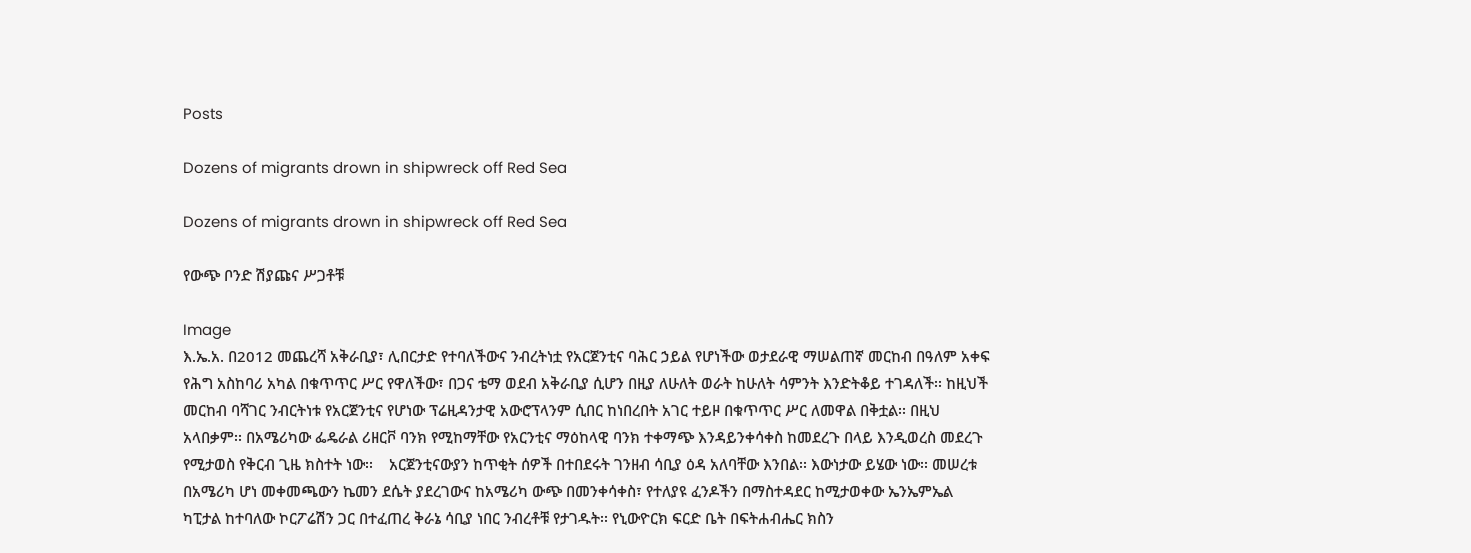Posts

Dozens of migrants drown in shipwreck off Red Sea

Dozens of migrants drown in shipwreck off Red Sea

የውጭ ቦንድ ሽያጩና ሥጋቶቹ

Image
እ.ኤ.አ. በ2012 መጨረሻ አቅራቢያ፣ ሊበርታድ የተባለችውና ንብረትነቷ የአርጀንቲና ባሕር ኃይል የሆነችው ወታደራዊ ማሠልጠኛ መርከብ በዓለም አቀፍ የሕግ አስከባሪ አካል በቁጥጥር ሥር የዋለችው፣ በጋና ቴማ ወደብ አቅራቢያ ሲሆን በዚያ ለሁለት ወራት ከሁለት ሳምንት እንድትቆይ ተገዳለች፡፡ ከዚህች መርከብ ባሻገር ንብርትነቱ የአርጀንቲና የሆነው ፕሬዚዳንታዊ አውሮፕላንም ሲበር ከነበረበት አገር ተይዞ በቁጥጥር ሥር ለመዋል በቅቷል፡፡ በዚህ አላበቃም፡፡ በአሜሪካው ፌዴራል ሪዘርቮ ባንክ የሚከማቸው የአርንቲና ማዕከላዊ ባንክ ተቀማጭ እንዳይንቀሳቀስ ከመደረጉ በላይ እንዲወረስ መደረጉ የሚታወስ የቅርብ ጊዜ ክስተት ነው፡፡    አርጀንቲናውያን ከጥቂት ሰዎች በተበደሩት ገንዘብ ሳቢያ ዕዳ አለባቸው እንበል፡፡ እውነታው ይሄው ነው፡፡ መሠረቱ በአሜሪካ ሆነ መቀመጫውን ኬመን ደሴት ያደረገውና ከአሜሪካ ውጭ በመንቀሳቀስ፣ የተለያዩ ፈንዶችን በማስተዳደር ከሚታወቀው ኤንኤምኤል ካፒታል ከተባለው ኮርፖሬሽን ጋር በተፈጠረ ቅራኔ ሳቢያ ነበር ንብረቶቹ የታገዱት፡፡ የኒውዮርክ ፍርድ ቤት በፍትሐብሔር ክስን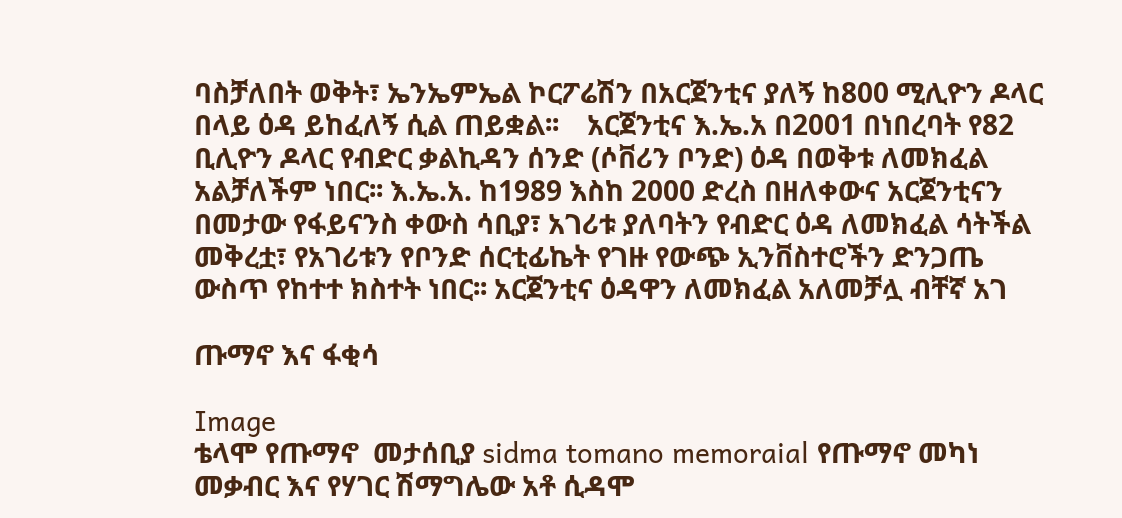ባስቻለበት ወቅት፣ ኤንኤምኤል ኮርፖሬሽን በአርጀንቲና ያለኝ ከ800 ሚሊዮን ዶላር በላይ ዕዳ ይከፈለኝ ሲል ጠይቋል፡፡    አርጀንቲና እ.ኤ.አ በ2001 በነበረባት የ82 ቢሊዮን ዶላር የብድር ቃልኪዳን ሰንድ (ሶቨሪን ቦንድ) ዕዳ በወቅቱ ለመክፈል አልቻለችም ነበር፡፡ እ.ኤ.አ. ከ1989 እስከ 2000 ድረስ በዘለቀውና አርጀንቲናን በመታው የፋይናንስ ቀውስ ሳቢያ፣ አገሪቱ ያለባትን የብድር ዕዳ ለመክፈል ሳትችል መቅረቷ፣ የአገሪቱን የቦንድ ሰርቲፊኬት የገዙ የውጭ ኢንቨስተሮችን ድንጋጤ ውስጥ የከተተ ክስተት ነበር፡፡ አርጀንቲና ዕዳዋን ለመክፈል አለመቻሏ ብቸኛ አገ

ጡማኖ እና ፋቂሳ

Image
ቴላሞ የጡማኖ  መታሰቢያ sidma tomano memoraial የጡማኖ መካነ መቃብር እና የሃገር ሽማግሌው አቶ ሲዳሞ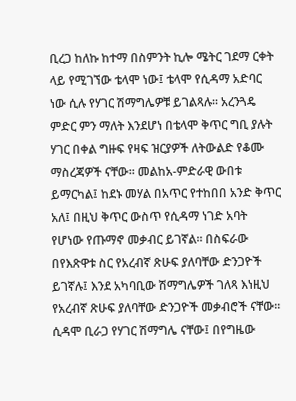ቢረጋ ከለኩ ከተማ በስምንት ኪሎ ሜትር ገደማ ርቀት ላይ የሚገኘው ቴላሞ ነው፤ ቴላሞ የሲዳማ አድባር ነው ሲሉ የሃገር ሽማግሌዎቹ ይገልጻሉ፡፡ አረንጓዴ ምድር ምን ማለት እንደሆነ በቴላሞ ቅጥር ግቢ ያሉት ሃገር በቀል ግዙፍ የዛፍ ዝርያዎች ለትውልድ የቆሙ ማስረጃዎች ናቸው፡፡ መልከአ-ምድራዊ ውበቱ ይማርካል፤ ከደኑ መሃል በአጥር የተከበበ አንድ ቅጥር አለ፤ በዚህ ቅጥር ውስጥ የሲዳማ ነገድ አባት የሆነው የጡማኖ መቃብር ይገኛል፡፡ በስፍራው በየእጽዋቱ ስር የአረብኛ ጽሁፍ ያለባቸው ድንጋዮች ይገኛሉ፤ እንደ አካባቢው ሽማግሌዎች ገለጻ እነዚህ የአረብኛ ጽሁፍ ያለባቸው ድንጋዮች መቃብሮች ናቸው፡፡ ሲዳሞ ቢራጋ የሃገር ሽማግሌ ናቸው፤ በየግዜው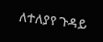ለተለያየ ጉዳይ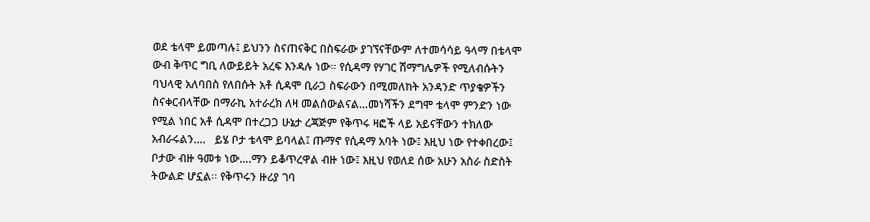ወደ ቴላሞ ይመጣሉ፤ ይህንን ስናጠናቅር በስፍራው ያገኘናቸውም ለተመሳሳይ ዓላማ በቴላሞ ውብ ቅጥር ግቢ ለውይይት አረፍ እንዳሉ ነው፡፡ የሲዳማ የሃገር ሽማግሌዎች የሚለብሱትን ባህላዊ አለባበስ የለበሱት አቶ ሲዳሞ ቢራጋ ስፍራውን በሚመለከት አንዳንድ ጥያቄዎችን ስናቀርብላቸው በማራኪ አተራረክ ለዛ መልሰውልናል…መነሻችን ደግሞ ቴላሞ ምንድን ነው የሚል ነበር አቶ ሲዳሞ በተረጋጋ ሁኔታ ረጃጅም የቅጥሩ ዛፎች ላይ አይናቸውን ተክለው አብራሩልን….   ይሄ ቦታ ቴላሞ ይባላል፤ ጡማኖ የሲዳማ አባት ነው፤ እዚህ ነው የተቀበረው፤ ቦታው ብዙ ዓመቱ ነው….ማን ይቆጥረዋል ብዙ ነው፤ እዚህ የወለደ ሰው አሁን አስራ ስድስት ትውልድ ሆኗል፡፡ የቅጥሩን ዙሪያ ገባ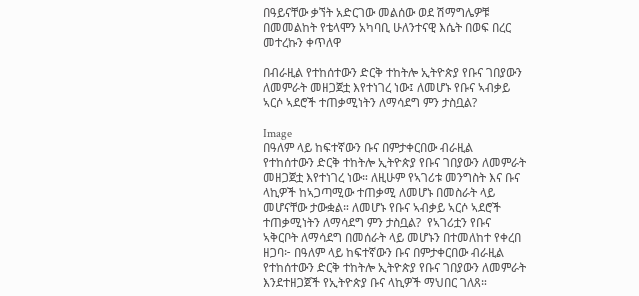በዓይናቸው ቃኘት አድርገው መልሰው ወደ ሽማግሌዎቹ በመመልከት የቴላሞን አካባቢ ሁለንተናዊ እሴት በወፍ በረር መተረኩን ቀጥለዋ

በብራዚል የተከሰተውን ድርቅ ተከትሎ ኢትዮጵያ የቡና ገበያውን ለመምራት መዘጋጀቷ እየተነገረ ነው፤ ለመሆኑ የቡና ኣብቃይ ኣርሶ ኣደሮች ተጠቃሚነትን ለማሳደግ ምን ታስቧል?

Image
በዓለም ላይ ከፍተኛውን ቡና በምታቀርበው ብራዚል የተከሰተውን ድርቅ ተከትሎ ኢትዮጵያ የቡና ገበያውን ለመምራት መዘጋጀቷ እየተነገረ ነው። ለዚሁም የኣገሪቱ መንግስት እና ቡና ላኪዎች ከኣጋጣሚው ተጠቃሚ ለመሆኑ በመስራት ላይ መሆናቸው ታውቋል። ለመሆኑ የቡና ኣብቃይ ኣርሶ ኣደሮች ተጠቃሚነትን ለማሳደግ ምን ታስቧል?  የኣገሪቷን የቡና ኣቅርቦት ለማሳደግ በመሰራት ላይ መሆኑን በተመለከተ የቀረበ ዘጋባ፦ በዓለም ላይ ከፍተኛውን ቡና በምታቀርበው ብራዚል የተከሰተውን ድርቅ ተከትሎ ኢትዮጵያ የቡና ገበያውን ለመምራት እንደተዘጋጀች የኢትዮጵያ ቡና ላኪዎች ማህበር ገለጸ።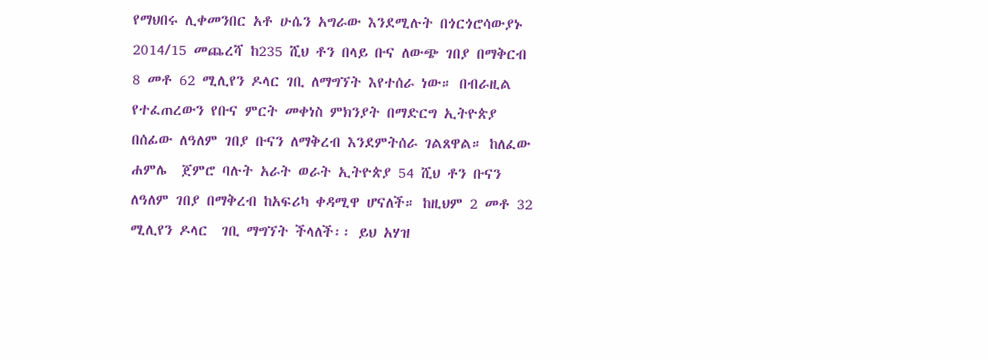የማህበሩ ሊቀመንበር አቶ ሁሴን አግራው እንደሚሉት በጎርጎሮሳውያኑ 2014/15 መጨረሻ ከ235 ሺህ ቶን በላይ ቡና ለውጭ ገበያ በማቅርብ 8 መቶ 62 ሚሊየን ዶላር ገቢ ለማግኘት እየተሰራ ነው። በብራዚል የተፈጠረውን የቡና ምርት መቀነስ ምክንያት በማድርግ ኢትዮጵያ በሰፊው ለዓለም ገበያ ቡናን ለማቅረብ እንደምትሰራ ገልጸዋል። ከለፈው ሐምሌ  ጀምሮ ባሉት አራት ወራት ኢትዮጵያ 54 ሺህ ቶን ቡናን ለዓለም ገበያ በማቅረብ ከአፍሪካ ቀዳሚዋ ሆናለች። ከዚህም 2 መቶ 32 ሚሊየን ዶላር  ገቢ ማግኘት ችላለች፡፡ ይህ አሃዝ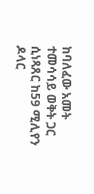ከባለፈው አመት ተመሳሳይ ወቅት ጋር ሲነጻጸር ከ59 ሚሊየን ዶላር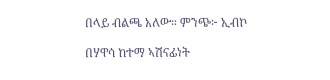በላይ ብልጫ አለው። ምንጭ፦ ኢብኮ

በሃዋሳ ከተማ ኣሽናፊነት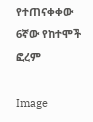የተጠናቀቀው 6ኛው የከተሞች ፎረም

Image